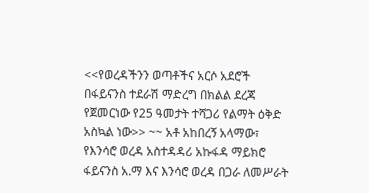<<የወረዳችንን ወጣቶችና አርሶ አደሮች በፋይናንስ ተደራሽ ማድረግ በክልል ደረጃ የጀመርነው የ25 ዓመታት ተሻጋሪ የልማት ዕቅድ አስኳል ነው>> ~~ አቶ አከበረኝ አላማው፣ የእንሳሮ ወረዳ አስተዳዳሪ አኩፋዳ ማይክሮ ፋይናንስ አ.ማ እና እንሳሮ ወረዳ በጋራ ለመሥራት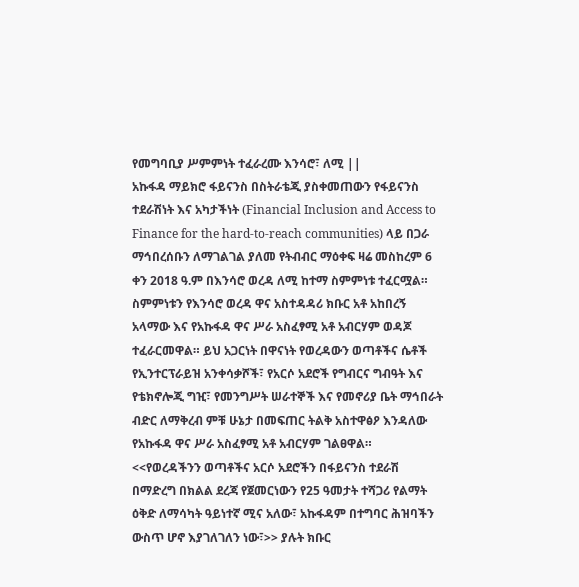የመግባቢያ ሥምምነት ተፈራረሙ እንሳሮ፣ ለሚ ||
አኩፋዳ ማይክሮ ፋይናንስ በስትራቴጂ ያስቀመጠውን የፋይናንስ ተደራሽነት እና አካታችነት (Financial Inclusion and Access to Finance for the hard-to-reach communities) ላይ በጋራ ማኅበረሰቡን ለማገልገል ያለመ የትብብር ማዕቀፍ ዛሬ መስከረም 6 ቀን 2018 ዓ.ም በእንሳሮ ወረዳ ለሚ ከተማ ስምምነቱ ተፈርሟል። ስምምነቱን የእንሳሮ ወረዳ ዋና አስተዳዳሪ ክቡር አቶ አከበረኝ አላማው እና የአኩፋዳ ዋና ሥራ አስፈፃሚ አቶ አብርሃም ወዳጆ ተፈራርመዋል። ይህ አጋርነት በዋናነት የወረዳውን ወጣቶችና ሴቶች የኢንተርፕራይዝ አንቀሳቃሾች፣ የአርሶ አደሮች የግብርና ግብዓት እና የቴክኖሎጂ ግዢ፣ የመንግሥት ሠራተኞች እና የመኖሪያ ቤት ማኅበራት ብድር ለማቅረብ ምቹ ሁኔታ በመፍጠር ትልቅ አስተዋፅዖ እንዳለው የአኩፋዳ ዋና ሥራ አስፈፃሚ አቶ አብርሃም ገልፀዋል። <<የወረዳችንን ወጣቶችና አርሶ አደሮችን በፋይናንስ ተደራሽ በማድረግ በክልል ደረጃ የጀመርነውን የ25 ዓመታት ተሻጋሪ የልማት ዕቅድ ለማሳካት ዓይነተኛ ሚና አለው፣ አኩፋዳም በተግባር ሕዝባችን ውስጥ ሆኖ እያገለገለን ነው፣>> ያሉት ክቡር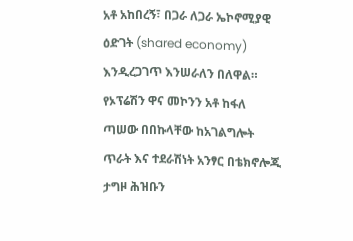አቶ አከበረኝ፣ በጋራ ለጋራ ኤኮኖሚያዊ ዕድገት (shared economy) እንዲረጋገጥ እንሠራለን በለዋል። የኦፕሬሽን ዋና መኮንን አቶ ከፋለ ጣሠው በበኩላቸው ከአገልግሎት ጥራት እና ተደራሽነት አንፃር በቴክኖሎጂ ታግዞ ሕዝቡን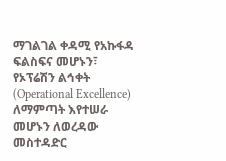ማገልገል ቀዳሚ የአኩፋዳ ፍልስፍና መሆኑን፣ የኦፕሬሽን ልኅቀት (Operational Excellence) ለማምጣት እየተሠራ መሆኑን ለወረዳው መስተዳድር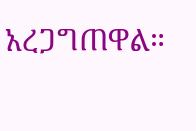አረጋግጠዋል።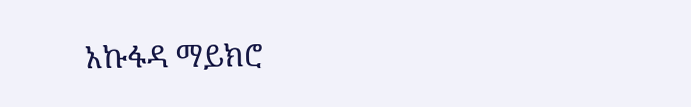አኩፋዳ ማይክሮ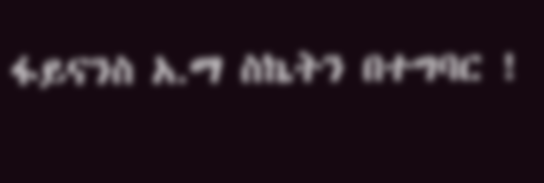ፋይናንስ አ.ማ ስኬትን በተግባር !